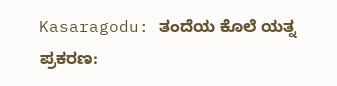Kasaragodu: ತಂದೆಯ ಕೊಲೆ ಯತ್ನ ಪ್ರಕರಣ: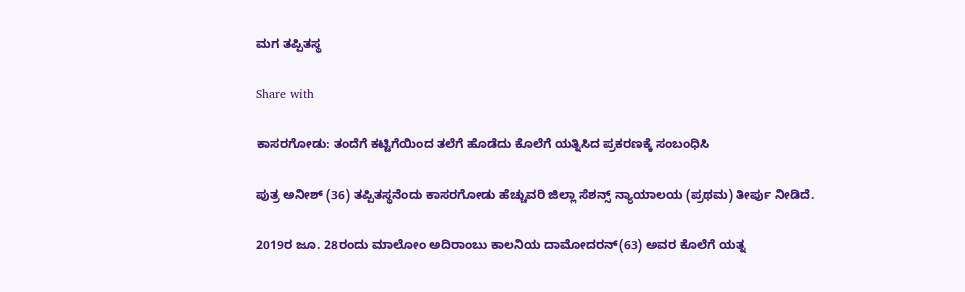ಮಗ ತಪ್ಪಿತಸ್ಥ

Share with

ಕಾಸರಗೋಡು: ತಂದೆಗೆ ಕಟ್ಟಿಗೆಯಿಂದ ತಲೆಗೆ ಹೊಡೆದು ಕೊಲೆಗೆ ಯತ್ನಿಸಿದ ಪ್ರಕರಣಕ್ಕೆ ಸಂಬಂಧಿಸಿ

ಪುತ್ರ ಅನೀಶ್ (36) ತಪ್ಪಿತಸ್ಥನೆಂದು ಕಾಸರಗೋಡು ಹೆಚ್ಚುವರಿ ಜಿಲ್ಲಾ ಸೆಶನ್ಸ್ ನ್ಯಾಯಾಲಯ (ಪ್ರಥಮ) ತೀರ್ಪು ನೀಡಿದೆ.

2019ರ ಜೂ. 28ರಂದು ಮಾಲೋಂ ಅದಿರಾಂಬು ಕಾಲನಿಯ ದಾಮೋದರನ್(63) ಅವರ ಕೊಲೆಗೆ ಯತ್ನ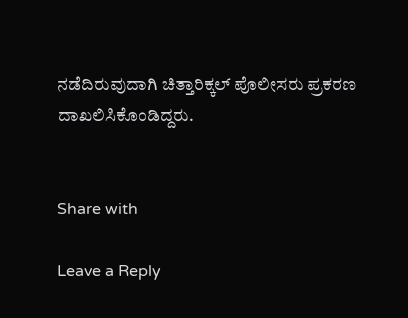ನಡೆದಿರುವುದಾಗಿ ಚಿತ್ತಾರಿಕ್ಕಲ್ ಪೊಲೀಸರು ಪ್ರಕರಣ ದಾಖಲಿಸಿಕೊಂಡಿದ್ದರು.


Share with

Leave a Reply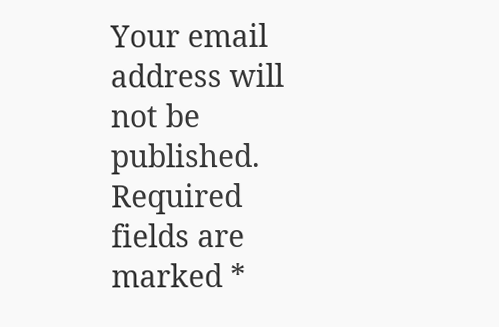Your email address will not be published. Required fields are marked *